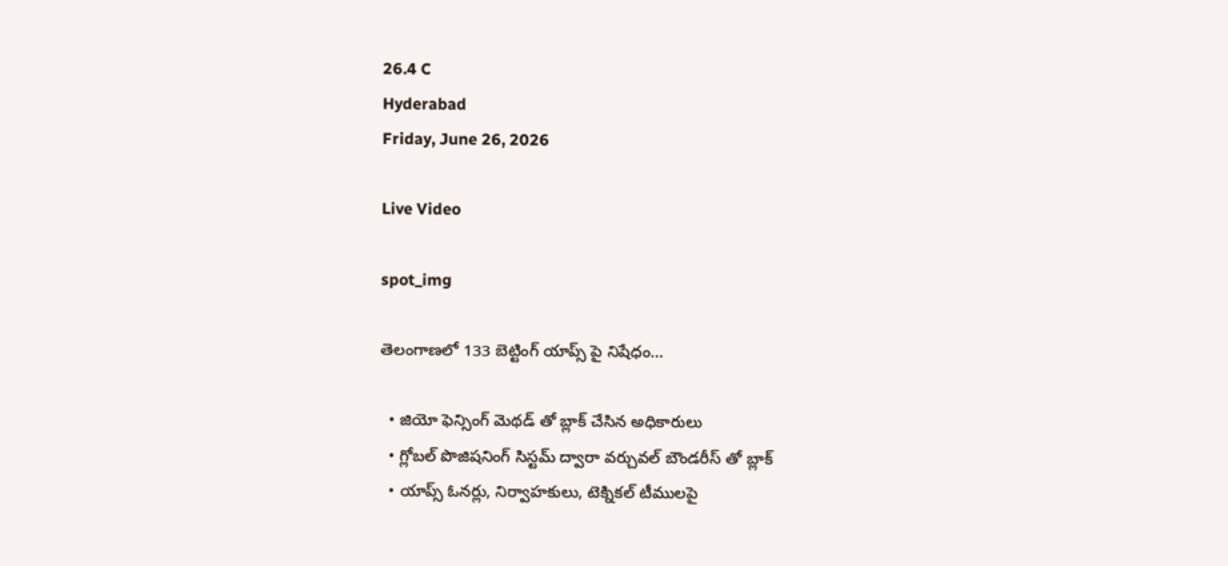26.4 C
Hyderabad
Friday, June 26, 2026

Live Video

spot_img

తెలంగాణలో 133 బెట్టింగ్‌ యాప్స్ పై నిషేధం…

  • జియో ఫెన్సింగ్‌ మెథడ్ తో బ్లాక్ చేసిన అధికారులు
  • గ్లోబల్‌ పొజిషనింగ్‌ సిస్టమ్ ద్వారా వర్చువల్‌ బౌండరీస్ తో బ్లాక్
  • యాప్స్ ఓనర్లు, నిర్వాహకులు, టెక్నికల్‌ టీములపై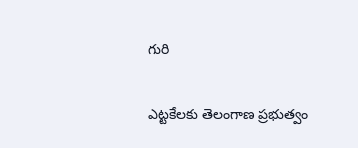గురి

ఎట్టకేలకు తెలంగాణ ప్రభుత్వం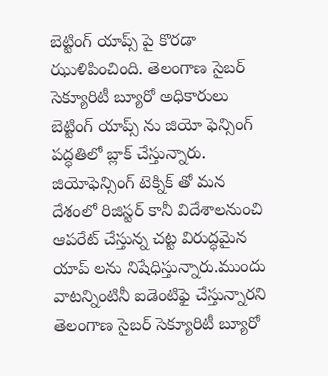బెట్టింగ్‌ యాప్స్ పై కొరడా ఝుళిపించింది. తెలంగాణ సైబర్ సెక్యూరిటీ బ్యూరో అధికారులు బెట్టింగ్‌ యాప్స్ ను జియో ఫెన్సింగ్‌ పద్ధతిలో బ్లాక్ చేస్తున్నారు. జియోఫెన్సింగ్‌ టెక్నిక్ తో మన దేశంలో రిజిస్టర్ కానీ విదేశాలనుంచి ఆపరేట్‌ చేస్తున్న చట్ట విరుద్ధమైన యాప్ లను నిషేధిస్తున్నారు.ముందు వాటన్నింటినీ ఐడెంటిఫై చేస్తున్నారని తెలంగాణ సైబర్ సెక్యూరిటీ బ్యూరో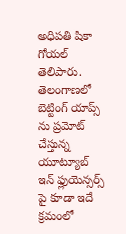అధిపతి షికా గోయల్‌ తెలిపారు. తెలంగాణలో బెట్టింగ్‌ యాప్స్ ను ప్రమోట్‌ చేస్తున్న యూట్యూబ్‌ ఇన్ ఫ్లుయెన్సర్స్ పై కూడా ఇదే క్రమంలో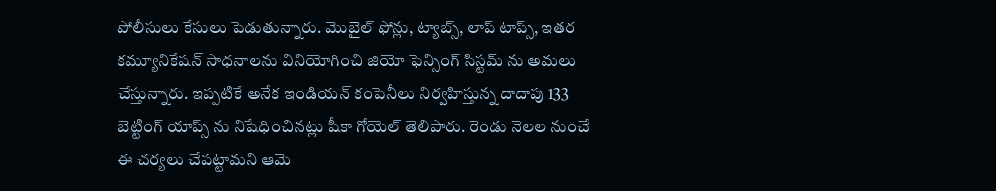పోలీసులు కేసులు పెడుతున్నారు. మొబైల్‌ ఫోన్లు, ట్యాబ్స్, లాప్ టాప్స్, ఇతర కమ్యూనికేషన్ సాధనాలను వినియోగించి జియో ఫెన్సింగ్‌ సిస్టమ్‌ ను అమలు చేస్తున్నారు. ఇప్పటికే అనేక ఇండియన్ కంపెనీలు నిర్వహిస్తున్న దాదాపు 133 బెట్టింగ్‌ యాప్స్ ను నిషేధించినట్లు షీకా గోయెల్‌ తెలిపారు. రెండు నెలల నుంచే ఈ చర్యలు చేపట్టామని ఆమె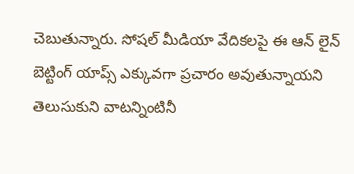చెబుతున్నారు. సోషల్‌ మీడియా వేదికలపై ఈ ఆన్ లైన్ బెట్టింగ్‌ యాప్స్ ఎక్కువగా ప్రచారం అవుతున్నాయని తెలుసుకుని వాటన్నింటినీ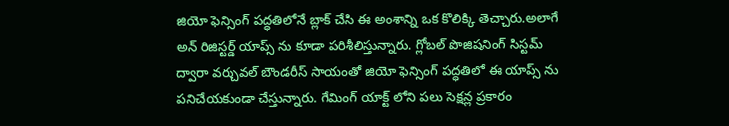జియో ఫెన్సింగ్‌ పద్ధతిలోనే బ్లాక్ చేసి ఈ అంశాన్ని ఒక కొలిక్కి తెచ్చారు.అలాగే అన్ రిజిస్టర్డ్ యాప్స్ ను కూడా పరిశీలిస్తున్నారు. గ్లోబల్‌ పొజిషనింగ్‌ సిస్టమ్ ద్వారా వర్చువల్‌ బౌండరీస్ సాయంతో జియో ఫెన్సింగ్‌ పద్ధతిలో ఈ యాప్స్ ను పనిచేయకుండా చేస్తున్నారు. గేమింగ్‌ యాక్ట్ లోని పలు సెక్షన్ల ప్రకారం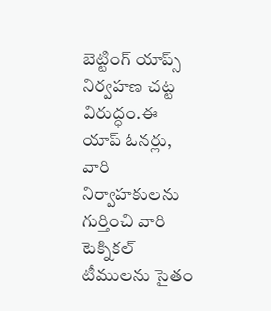బెట్టింగ్‌ యాప్స్ నిర్వహణ చట్ట విరుద్ధం.ఈ యాప్ ఓనర్లు, వారి నిర్వాహకులను గుర్తించి వారి టెక్నికల్‌ టీములను సైతం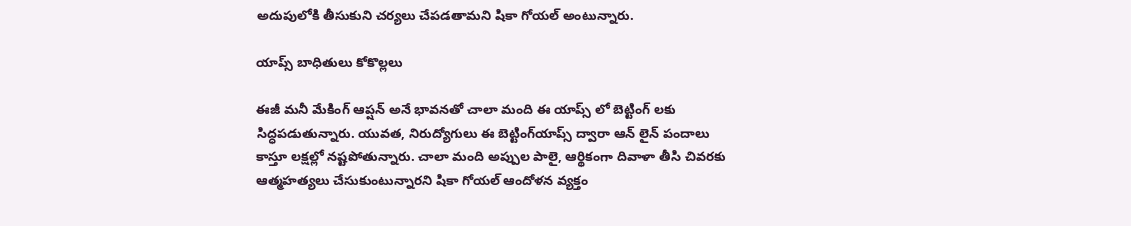అదుపులోకి తీసుకుని చర్యలు చేపడతామని షికా గోయల్‌ అంటున్నారు.

యాప్స్ బాధితులు కోకొల్లలు

ఈజీ మనీ మేకింగ్‌ ఆప్షన్ అనే భావనతో చాలా మంది ఈ యాప్స్ లో బెట్టింగ్‌ లకు సిద్ధపడుతున్నారు. యువత, నిరుద్యోగులు ఈ బెట్టింగ్‌యాప్స్ ద్వారా ఆన్ లైన్ పందాలు కాస్తూ లక్షల్లో నష్టపోతున్నారు. చాలా మంది అప్పుల పాలై, ఆర్థికంగా దివాళా తీసి చివరకు ఆత్మహత్యలు చేసుకుంటున్నారని షికా గోయల్‌ ఆందోళన వ్యక్తం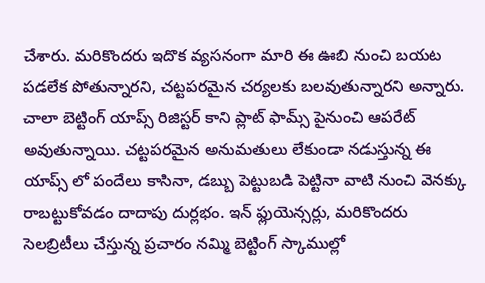చేశారు. మరికొందరు ఇదొక వ్యసనంగా మారి ఈ ఊబి నుంచి బయట పడలేక పోతున్నారని, చట్టపరమైన చర్యలకు బలవుతున్నారని అన్నారు. చాలా బెట్టింగ్‌ యాప్స్ రిజిస్టర్ కాని ప్లాట్ ఫామ్స్ పైనుంచి ఆపరేట్‌ అవుతున్నాయి. చట్టపరమైన అనుమతులు లేకుండా నడుస్తున్న ఈ యాప్స్ లో పందేలు కాసినా, డబ్బు పెట్టుబడి పెట్టినా వాటి నుంచి వెనక్కు రాబట్టుకోవడం దాదాపు దుర్లభం. ఇన్‌ ఫ్లుయెన్సర్లు, మరికొందరు సెలబ్రిటీలు చేస్తున్న ప్రచారం నమ్మి బెట్టింగ్‌ స్కాముల్లో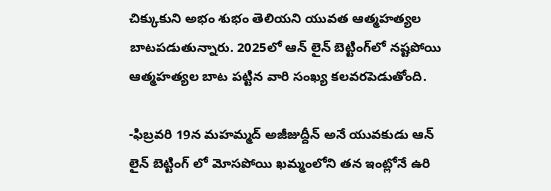చిక్కుకుని అభం శుభం తెలియని యువత ఆత్మహత్యల బాటపడుతున్నారు. 2025లో ఆన్ లైన్ బెట్టింగ్‌లో నష్టపోయి ఆత్మహత్యల బాట పట్టిన వారి సంఖ్య కలవరపెడుతోంది.

-ఫిబ్రవరి 19న మహమ్మద్‌ అజీజుద్దీన్ అనే యువకుడు ఆన్ లైన్ బెట్టింగ్‌ లో మోసపోయి ఖమ్మంలోని తన ఇంట్లోనే ఉరి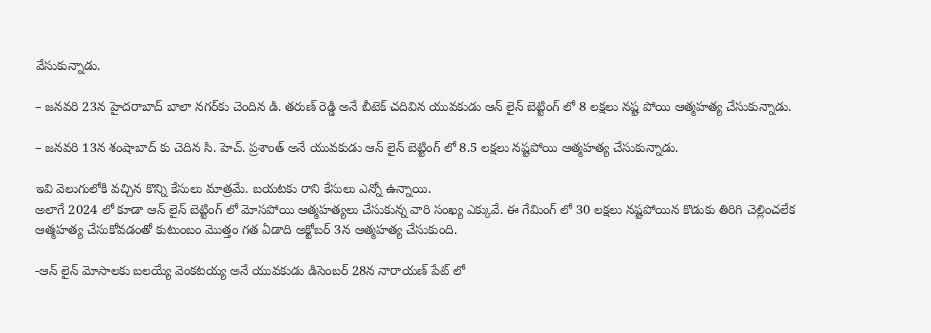వేసుకున్నాడు.

– జనవరి 23న హైదరాబాద్‌ బాలా నగర్‌కు చెందిన డి. తరుణ్ రెడ్డి అనే బీటెక్ చదివిన యువకుడు ఆన్ లైన్ బెట్టింగ్‌ లో 8 లక్షలు నష్ట పోయి ఆత్మహత్య చేసుకున్నాడు.

– జనవరి 13న శంషాబాద్‌ కు చెదిన సి. హెచ్. ప్రశాంత్ అనే యువకుడు ఆన్ లైన్ బెట్టింగ్‌ లో 8.5 లక్షలు నష్టపోయి ఆత్మహత్య చేసుకున్నాడు.

ఇవి వెలుగులోకి వచ్చిన కొన్ని కేసులు మాత్రమే. బయటకు రాని కేసులు ఎన్నో ఉన్నాయి.
అలాగే 2024 లో కూడా ఆన్ లైన్ బెట్టింగ్‌ లో మోసపోయి ఆత్మహత్యలు చేసుకున్న వారి సంఖ్య ఎక్కువే. ఈ గేమింగ్‌ లో 30 లక్షలు నష్టపోయిన కొడుకు తిరిగి చెల్లించలేక ఆత్మహత్య చేసుకోవడంతో కుటుంబం మొత్తం గత ఏడాది అక్టోబర్ 3న ఆత్మహత్య చేసుకుంది.

-ఆన్ లైన్ మోసాలకు బలయ్యే వెంకటయ్య అనే యువకుడు డిసెంబర్ 28న నారాయణ్ పేట్ లో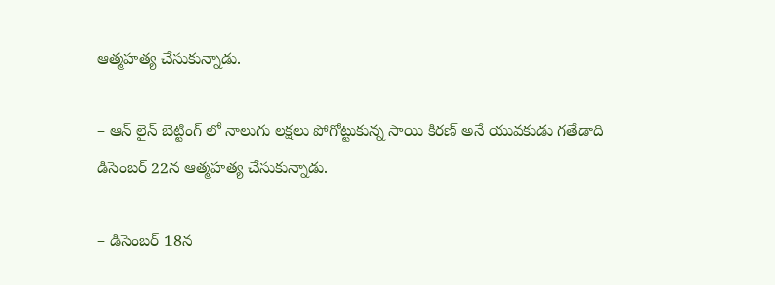ఆత్మహత్య చేసుకున్నాడు.

– ఆన్ లైన్ బెట్టింగ్‌ లో నాలుగు లక్షలు పోగోట్టుకున్న సాయి కిరణ్ అనే యువకుడు గతేడాది డిసెంబర్ 22న ఆత్మహత్య చేసుకున్నాడు.

– డిసెంబర్ 18న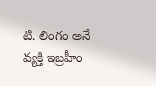టి. లింగం అనే వ్యక్తి ఇబ్రహీం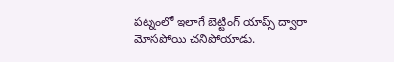పట్నంలో ఇలాగే బెట్టింగ్‌ యాప్స్ ద్వారా మోసపోయి చనిపోయాడు.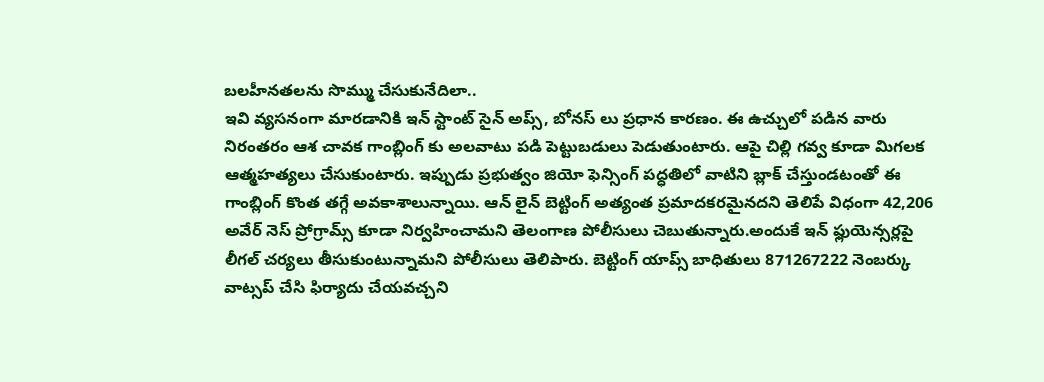బలహీనతలను సొమ్ము చేసుకునేదిలా..
ఇవి వ్యసనంగా మారడానికి ఇన్ స్టాంట్‌ సైన్ అప్స్, బోనస్ లు ప్రధాన కారణం. ఈ ఉచ్చులో పడిన వారు నిరంతరం ఆశ చావక గాంబ్లింగ్‌ కు అలవాటు పడి పెట్టుబడులు పెడుతుంటారు. ఆపై చిల్లి గవ్వ కూడా మిగలక ఆత్మహత్యలు చేసుకుంటారు. ఇప్పుడు ప్రభుత్వం జియో ఫెన్సింగ్‌ పద్ధతిలో వాటిని బ్లాక్ చేస్తుండటంతో ఈ గాంబ్లింగ్‌ కొంత తగ్గే అవకాశాలున్నాయి. ఆన్ లైన్ బెట్టింగ్‌ అత్యంత ప్రమాదకరమైనదని తెలిపే విధంగా 42,206 అవేర్ నెస్ ప్రోగ్రామ్స్ కూడా నిర్వహించామని తెలంగాణ పోలీసులు చెబుతున్నారు.అందుకే ఇన్‌ ఫ్లుయెన్సర్లపై లీగల్‌ చర్యలు తీసుకుంటున్నామని పోలీసులు తెలిపారు. బెట్టింగ్‌ యాప్స్ బాధితులు 871267222 నెంబర్కు వాట్సప్ చేసి ఫిర్యాదు చేయవచ్చని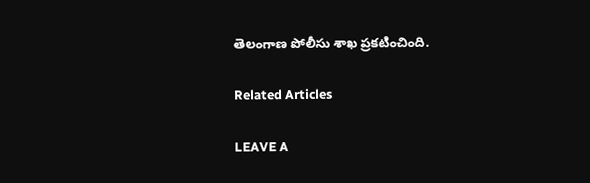తెలంగాణ పోలీసు శాఖ ప్రకటించింది.

Related Articles

LEAVE A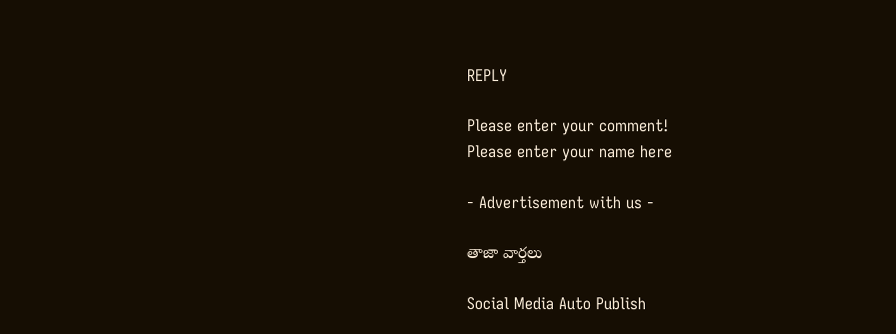REPLY

Please enter your comment!
Please enter your name here

- Advertisement with us -

తాజా వార్తలు

Social Media Auto Publish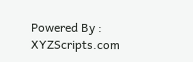Powered By : XYZScripts.com